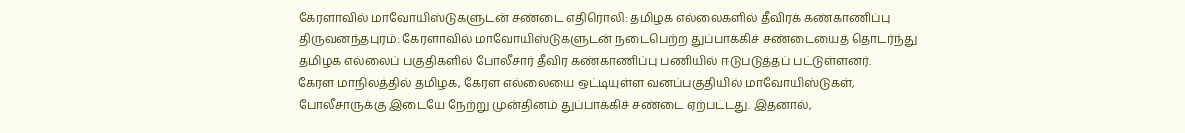கேரளாவில் மாவோயிஸ்டுகளுடன் சண்டை எதிரொலி: தமிழக எல்லைகளில் தீவிரக் கண்காணிப்பு
திருவனந்தபுரம்: கேரளாவில் மாவோயிஸ்டுகளுடன் நடைபெற்ற துப்பாக்கிச் சண்டையைத் தொடர்ந்து தமிழக எல்லைப் பகுதிகளில் போலீசார் தீவிர கண்காணிப்பு பணியில் ஈடுபடுத்தப் பட்டுள்ளனர்.
கேரள மாநிலத்தில் தமிழக, கேரள எல்லையை ஒட்டியுள்ள வனப்பகுதியில் மாவோயிஸ்டுகள், போலீசாருக்கு இடையே நேற்று முன்தினம் துப்பாக்கிச் சண்டை ஏற்பட்டது. இதனால்,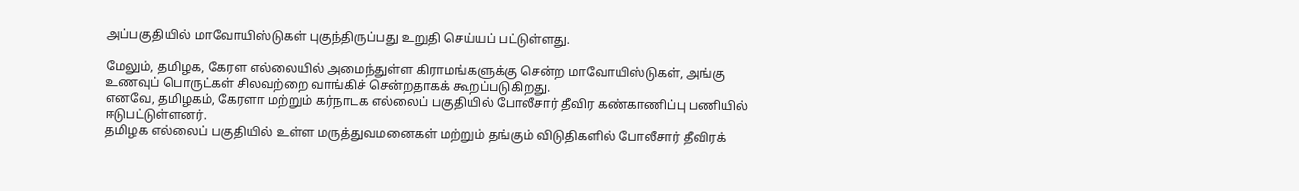அப்பகுதியில் மாவோயிஸ்டுகள் புகுந்திருப்பது உறுதி செய்யப் பட்டுள்ளது.

மேலும், தமிழக, கேரள எல்லையில் அமைந்துள்ள கிராமங்களுக்கு சென்ற மாவோயிஸ்டுகள், அங்கு உணவுப் பொருட்கள் சிலவற்றை வாங்கிச் சென்றதாகக் கூறப்படுகிறது.
எனவே, தமிழகம், கேரளா மற்றும் கர்நாடக எல்லைப் பகுதியில் போலீசார் தீவிர கண்காணிப்பு பணியில் ஈடுபட்டுள்ளனர்.
தமிழக எல்லைப் பகுதியில் உள்ள மருத்துவமனைகள் மற்றும் தங்கும் விடுதிகளில் போலீசார் தீவிரக்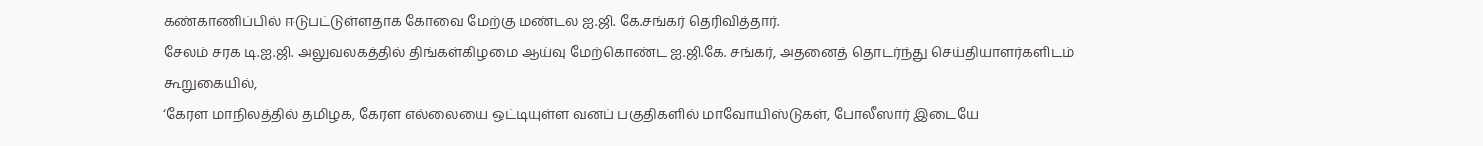கண்காணிப்பில் ஈடுபட்டுள்ளதாக கோவை மேற்கு மண்டல ஐ.ஜி. கே.சங்கர் தெரிவித்தார்.
சேலம் சரக டி.ஐ.ஜி. அலுவலகத்தில் திங்கள்கிழமை ஆய்வு மேற்கொண்ட ஐ.ஜி.கே. சங்கர், அதனைத் தொடர்ந்து செய்தியாளர்களிடம் கூறுகையில்,
‘கேரள மாநிலத்தில் தமிழக, கேரள எல்லையை ஒட்டியுள்ள வனப் பகுதிகளில் மாவோயிஸ்டுகள், போலீஸார் இடையே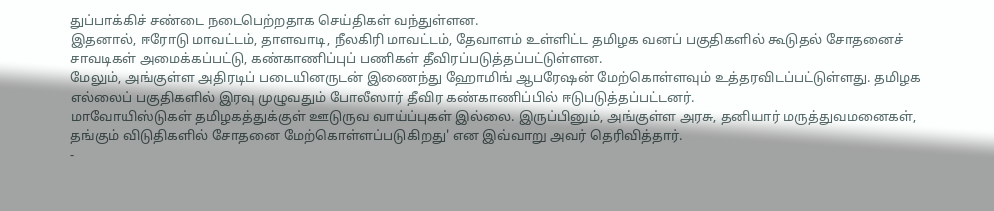துப்பாக்கிச் சண்டை நடைபெற்றதாக செய்திகள் வந்துள்ளன.
இதனால், ஈரோடு மாவட்டம், தாளவாடி, நீலகிரி மாவட்டம், தேவாளம் உள்ளிட்ட தமிழக வனப் பகுதிகளில் கூடுதல் சோதனைச் சாவடிகள் அமைக்கப்பட்டு, கண்காணிப்புப் பணிகள் தீவிரப்படுத்தப்பட்டுள்ளன.
மேலும், அங்குள்ள அதிரடிப் படையினருடன் இணைந்து ஹோமிங் ஆபரேஷன் மேற்கொள்ளவும் உத்தரவிடப்பட்டுள்ளது. தமிழக எல்லைப் பகுதிகளில் இரவு முழுவதும் போலீஸார் தீவிர கண்காணிப்பில் ஈடுபடுத்தப்பட்டனர்.
மாவோயிஸ்டுகள் தமிழகத்துக்குள் ஊடுருவ வாய்ப்புகள் இல்லை. இருப்பினும், அங்குள்ள அரசு, தனியார் மருத்துவமனைகள், தங்கும் விடுதிகளில் சோதனை மேற்கொள்ளப்படுகிறது' என இவ்வாறு அவர் தெரிவித்தார்.
-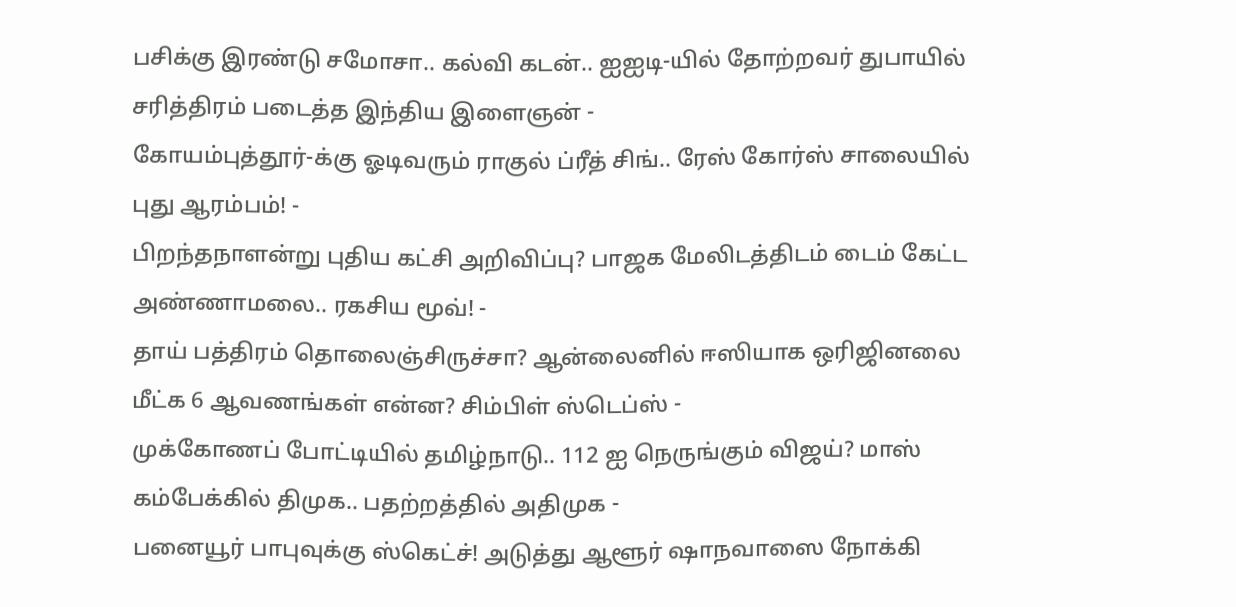பசிக்கு இரண்டு சமோசா.. கல்வி கடன்.. ஐஐடி-யில் தோற்றவர் துபாயில் சரித்திரம் படைத்த இந்திய இளைஞன் -
கோயம்புத்தூர்-க்கு ஓடிவரும் ராகுல் ப்ரீத் சிங்.. ரேஸ் கோர்ஸ் சாலையில் புது ஆரம்பம்! -
பிறந்தநாளன்று புதிய கட்சி அறிவிப்பு? பாஜக மேலிடத்திடம் டைம் கேட்ட அண்ணாமலை.. ரகசிய மூவ்! -
தாய் பத்திரம் தொலைஞ்சிருச்சா? ஆன்லைனில் ஈஸியாக ஒரிஜினலை மீட்க 6 ஆவணங்கள் என்ன? சிம்பிள் ஸ்டெப்ஸ் -
முக்கோணப் போட்டியில் தமிழ்நாடு.. 112 ஐ நெருங்கும் விஜய்? மாஸ் கம்பேக்கில் திமுக.. பதற்றத்தில் அதிமுக -
பனையூர் பாபுவுக்கு ஸ்கெட்ச்! அடுத்து ஆளூர் ஷாநவாஸை நோக்கி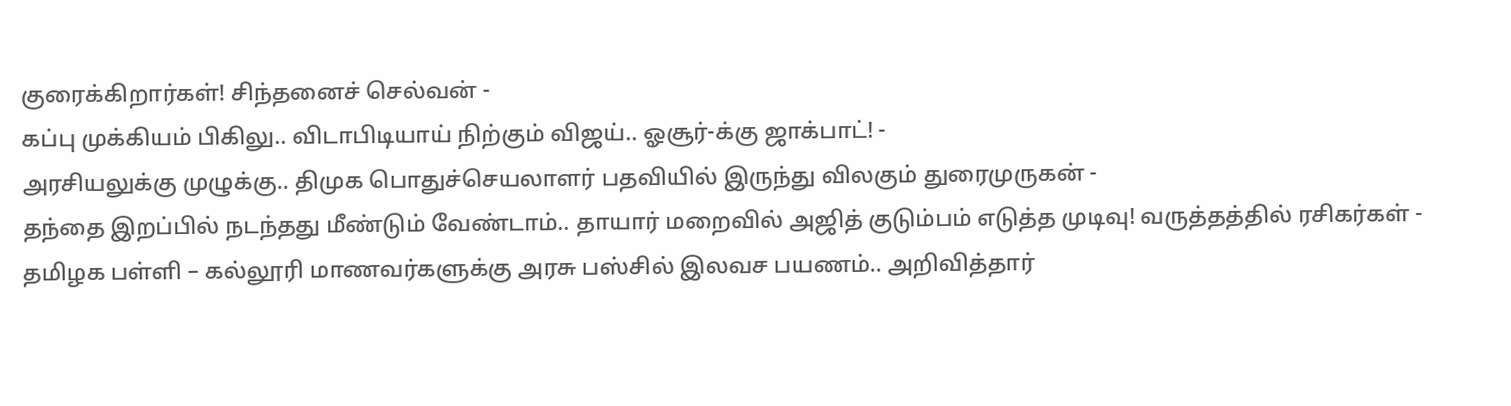குரைக்கிறார்கள்! சிந்தனைச் செல்வன் -
கப்பு முக்கியம் பிகிலு.. விடாபிடியாய் நிற்கும் விஜய்.. ஓசூர்-க்கு ஜாக்பாட்! -
அரசியலுக்கு முழுக்கு.. திமுக பொதுச்செயலாளர் பதவியில் இருந்து விலகும் துரைமுருகன் -
தந்தை இறப்பில் நடந்தது மீண்டும் வேண்டாம்.. தாயார் மறைவில் அஜித் குடும்பம் எடுத்த முடிவு! வருத்தத்தில் ரசிகர்கள் -
தமிழக பள்ளி – கல்லூரி மாணவர்களுக்கு அரசு பஸ்சில் இலவச பயணம்.. அறிவித்தார்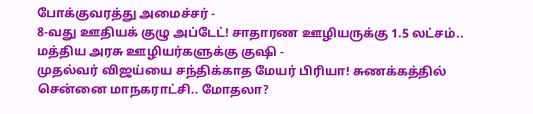போக்குவரத்து அமைச்சர் -
8-வது ஊதியக் குழு அப்டேட்! சாதாரண ஊழியருக்கு 1.5 லட்சம்.. மத்திய அரசு ஊழியர்களுக்கு குஷி -
முதல்வர் விஜய்யை சந்திக்காத மேயர் பிரியா! சுணக்கத்தில் சென்னை மாநகராட்சி.. மோதலா?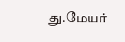து.மேயர்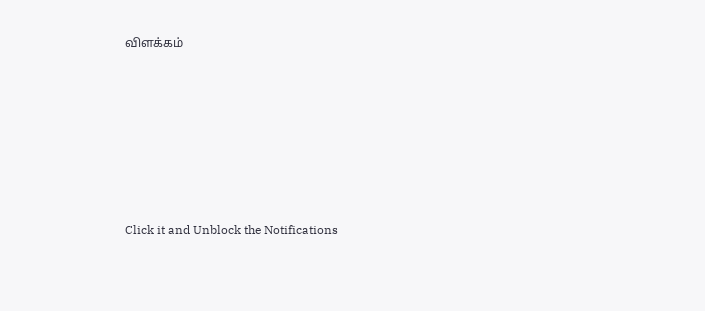விளக்கம்












Click it and Unblock the Notifications